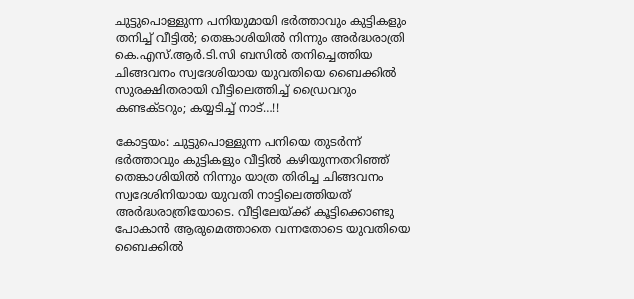ചുട്ടുപൊള്ളുന്ന പനിയുമായി ഭർത്താവും കുട്ടികളും തനിച്ച് വീട്ടിൽ; തെങ്കാശിയിൽ നിന്നും അർദ്ധരാത്രി കെ.എസ്.ആർ.ടി.സി ബസിൽ തനിച്ചെത്തിയ ചിങ്ങവനം സ്വദേശിയായ യുവതിയെ ബൈക്കിൽ സുരക്ഷിതരായി വീട്ടിലെത്തിച്ച് ഡ്രൈവറും കണ്ടക്ടറും; കയ്യടിച്ച് നാട്…!!

കോട്ടയം: ചുട്ടുപൊള്ളുന്ന പനിയെ തുടർന്ന് ഭർത്താവും കുട്ടികളും വീട്ടിൽ കഴിയുന്നതറിഞ്ഞ് തെങ്കാശിയിൽ നിന്നും യാത്ര തിരിച്ച ചിങ്ങവനം സ്വദേശിനിയായ യുവതി നാട്ടിലെത്തിയത് അർദ്ധരാത്രിയോടെ. വീട്ടിലേയ്ക്ക് കൂട്ടിക്കൊണ്ടു പോകാൻ ആരുമെത്താതെ വന്നതോടെ യുവതിയെ ബൈക്കിൽ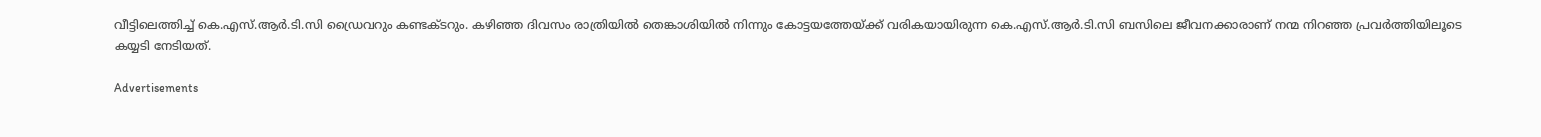വീട്ടിലെത്തിച്ച് കെ.എസ്.ആർ.ടി.സി ഡ്രൈവറും കണ്ടക്ടറും. കഴിഞ്ഞ ദിവസം രാത്രിയിൽ തെങ്കാശിയിൽ നിന്നും കോട്ടയത്തേയ്ക്ക് വരികയായിരുന്ന കെ.എസ്.ആർ.ടി.സി ബസിലെ ജീവനക്കാരാണ് നന്മ നിറഞ്ഞ പ്രവർത്തിയിലൂടെ കയ്യടി നേടിയത്.

Advertisements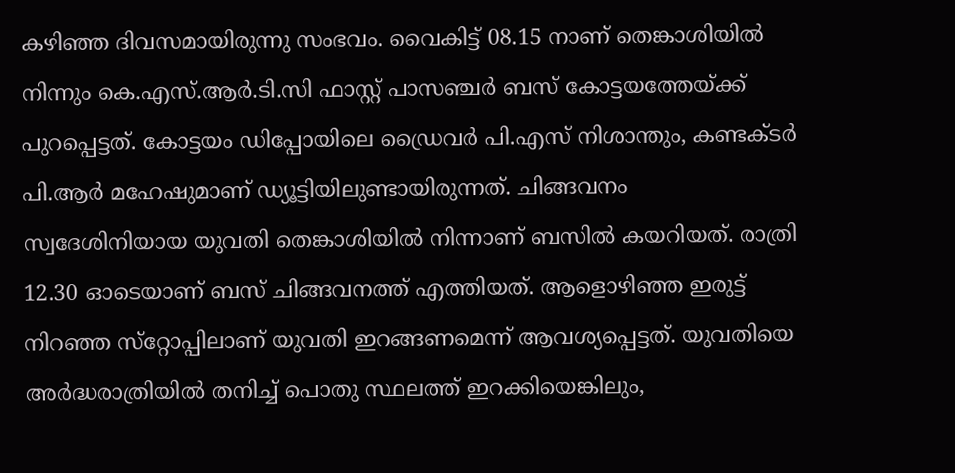കഴിഞ്ഞ ദിവസമായിരുന്നു സംഭവം. വൈകിട്ട് 08.15 നാണ് തെങ്കാശിയിൽ നിന്നും കെ.എസ്.ആർ.ടി.സി ഫാസ്റ്റ് പാസഞ്ചർ ബസ് കോട്ടയത്തേയ്ക്ക് പുറപ്പെട്ടത്. കോട്ടയം ഡിപ്പോയിലെ ഡ്രൈവർ പി.എസ് നിശാന്തും, കണ്ടക്ടർ പി.ആർ മഹേഷുമാണ് ഡ്യൂട്ടിയിലുണ്ടായിരുന്നത്. ചിങ്ങവനം സ്വദേശിനിയായ യുവതി തെങ്കാശിയിൽ നിന്നാണ് ബസിൽ കയറിയത്. രാത്രി 12.30 ഓടെയാണ് ബസ് ചിങ്ങവനത്ത് എത്തിയത്. ആളൊഴിഞ്ഞ ഇരുട്ട് നിറഞ്ഞ സ്‌റ്റോപ്പിലാണ് യുവതി ഇറങ്ങണമെന്ന് ആവശ്യപ്പെട്ടത്. യുവതിയെ അർദ്ധരാത്രിയിൽ തനിച്ച് പൊതു സ്ഥലത്ത് ഇറക്കിയെങ്കിലും,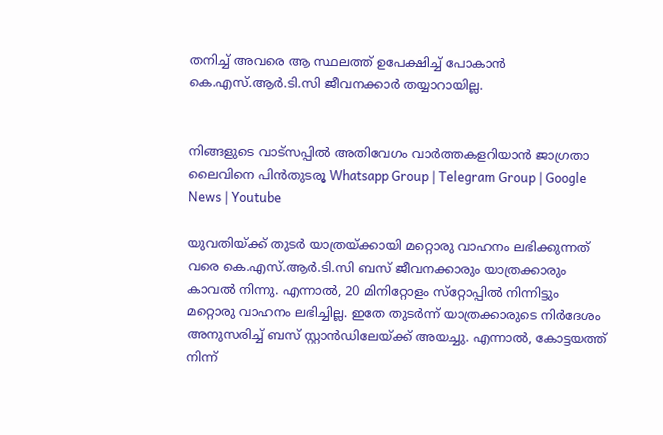തനിച്ച് അവരെ ആ സ്ഥലത്ത് ഉപേക്ഷിച്ച് പോകാൻ കെ.എസ്.ആർ.ടി.സി ജീവനക്കാർ തയ്യാറായില്ല.


നിങ്ങളുടെ വാട്സപ്പിൽ അതിവേഗം വാർത്തകളറിയാൻ ജാഗ്രതാ ലൈവിനെ പിൻതുടരൂ Whatsapp Group | Telegram Group | Google News | Youtube

യുവതിയ്ക്ക് തുടർ യാത്രയ്ക്കായി മറ്റൊരു വാഹനം ലഭിക്കുന്നത് വരെ കെ.എസ്.ആർ.ടി.സി ബസ് ജീവനക്കാരും യാത്രക്കാരും കാവൽ നിന്നു. എന്നാൽ, 20 മിനിറ്റോളം സ്‌റ്റോപ്പിൽ നിന്നിട്ടും മറ്റൊരു വാഹനം ലഭിച്ചില്ല. ഇതേ തുടർന്ന് യാത്രക്കാരുടെ നിർദേശം അനുസരിച്ച് ബസ് സ്റ്റാൻഡിലേയ്ക്ക് അയച്ചു. എന്നാൽ, കോട്ടയത്ത് നിന്ന്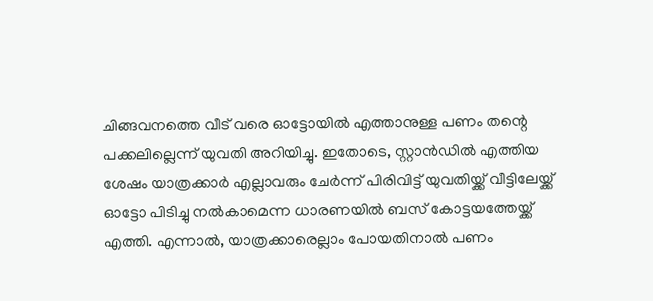ചിങ്ങവനത്തെ വീട് വരെ ഓട്ടോയിൽ എത്താനുള്ള പണം തന്റെ പക്കലില്ലെന്ന് യുവതി അറിയിച്ചു. ഇതോടെ, സ്റ്റാൻഡിൽ എത്തിയ ശേഷം യാത്രക്കാർ എല്ലാവരും ചേർന്ന് പിരിവിട്ട് യുവതിയ്ക്ക് വീട്ടിലേയ്ക്ക് ഓട്ടോ പിടിച്ചു നൽകാമെന്ന ധാരണയിൽ ബസ് കോട്ടയത്തേയ്ക്ക് എത്തി. എന്നാൽ, യാത്രക്കാരെല്ലാം പോയതിനാൽ പണം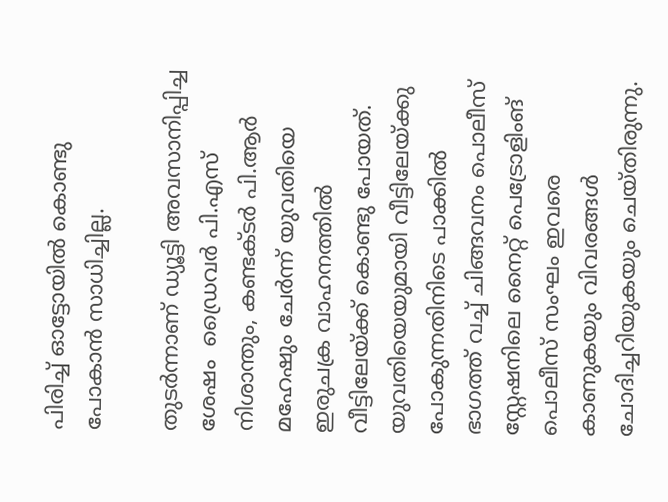പിരിച്ച് ഓട്ടോയിൽ കൊണ്ടു പോകാൻ സാധിച്ചില്ല.

തുടർന്നാണ് ഡ്യൂട്ടി അവസാനിപ്പിച്ച ശേഷം  ഡ്രൈവർ പി.എസ് നിശാന്തും, കണ്ടക്ടർ പി.ആർ മഹേഷും ചേർന്ന് യുവതിയെ ഇരുചക്ര വാഹനത്തിൽ വീട്ടിലേയ്ക്ക് കൊണ്ടു പോയത്.  യുവതിയെയുമായി വീട്ടിലേയ്ക്കു പോകുന്നതിനിടെ പാക്കിൽ ഭാഗത്ത് വച്ച് ചിങ്ങവനം പൊലീസ് സ്റ്റേഷനിലെ നൈറ്റ് പെട്രോളിംങ് പൊലീസ് സംഘം ഇവരെ കാണുകയും വിവരങ്ങൾ ചോദിച്ചറിയുകയും ചെയ്തിരുന്നു.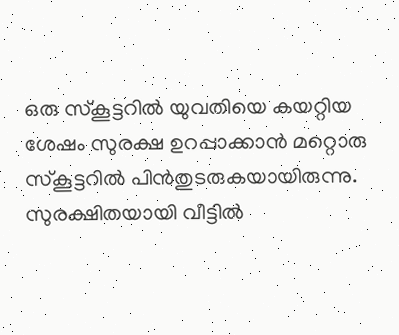ഒരു സ്‌കൂട്ടറിൽ യുവതിയെ കയറ്റിയ ശേഷം സുരക്ഷ ഉറപ്പാക്കാൻ മറ്റൊരു സ്‌കൂട്ടറിൽ പിൻതുടരുകയായിരുന്നു. സുരക്ഷിതയായി വീട്ടിൽ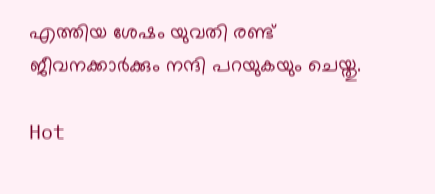എത്തിയ ശേഷം യുവതി രണ്ട് ജീവനക്കാർക്കും നന്ദി പറയുകയും ചെയ്തു.

Hot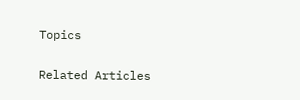Topics

Related Articles